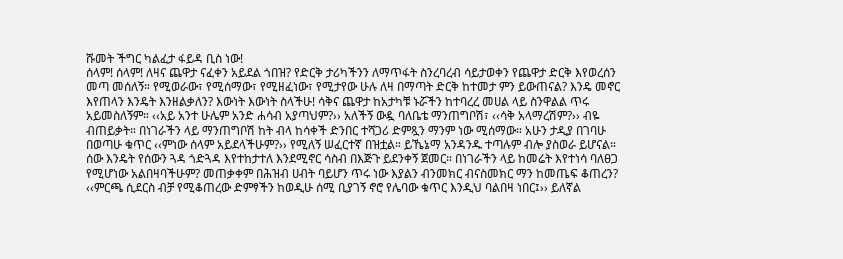ሹመት ችግር ካልፈታ ፋይዳ ቢስ ነው!
ሰላም! ሰላም! ለዛና ጨዋታ ናፈቀን አይደል ጎበዝ? የድርቅ ታሪካችንን ለማጥፋት ስንረባረብ ሳይታወቀን የጨዋታ ድርቅ እየወረሰን መጣ መሰለኝ። የሚወራው፣ የሚሰማው፣ የሚዘፈነው፣ የሚታየው ሁሉ ለዛ በማጣት ድርቅ ከተመታ ምን ይውጠናል? እንዴ መኖር እየጠላን እንዴት እንዘልቃለን? እውነት እውነት ስላችሁ! ሳቅና ጨዋታ ከአታካቹ ኑሯችን ከተባረረ መሀል ላይ ስንዋልል ጥሩ አይመስለኝም። ‹‹አይ አንተ ሁሌም አንድ ሐሳብ አያጣህም?›› አለችኝ ውዷ ባለቤቴ ማንጠግቦሽ፣ ‹‹ሳቅ አላማረሽም?›› ብዬ ብጠይቃት። በነገራችን ላይ ማንጠግቦሽ ከት ብላ ከሳቀች ድንበር ተሻጋሪ ድምጿን ማንም ነው ሚሰማው። አሁን ታዲያ በገባሁ በወጣሁ ቁጥር ‹‹ምነው ሰላም አይደላችሁም?›› የሚለኝ ሠፈርተኛ በዝቷል። ይኼኔማ አንዳንዱ ተጣሉም ብሎ ያስወራ ይሆናል። ሰው እንዴት የሰውን ጓዳ ጎድጓዳ እየተከታተለ እንደሚኖር ሳስብ በእጅጉ ይደንቀኝ ጀመር። በነገራችን ላይ ከመሬት እየተነሳ ባለፀጋ የሚሆነው አልበዛባችሁም? መጠቃቀም በሕዝብ ሀብት ባይሆን ጥሩ ነው እያልን ብንመክር ብናስመክር ማን ከመጤፍ ቆጠረን? ‹‹ምርጫ ሲደርስ ብቻ የሚቆጠረው ድምፃችን ከወዲሁ ሰሚ ቢያገኝ ኖሮ የሌባው ቁጥር እንዲህ ባልበዛ ነበር፤›› ይለኛል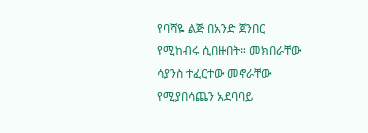የባሻዬ ልጅ በአንድ ጀንበር የሚከብሩ ሲበዙበት። መክበራቸው ሳያንስ ተፈርተው መኖራቸው የሚያበሳጨን አደባባይ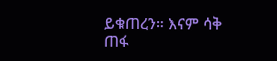ይቁጠረን። እናም ሳቅ ጠፋ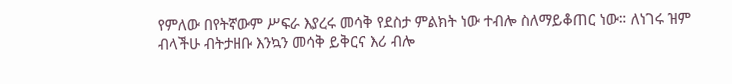የምለው በየትኛውም ሥፍራ እያረሩ መሳቅ የደስታ ምልክት ነው ተብሎ ስለማይቆጠር ነው። ለነገሩ ዝም ብላችሁ ብትታዘቡ እንኳን መሳቅ ይቅርና እሪ ብሎ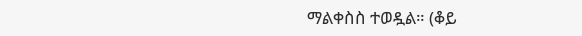ማልቀስስ ተወዷል። (ቆይ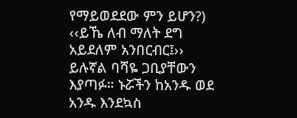የማይወደደው ምን ይሆን?) ‹‹ይኼ ለብ ማለት ደግ አይደለም አንበርብር፤›› ይሉኛል ባሻዬ ጋቢያቸውን እያጣፉ። ኑሯችን ከአንዱ ወደ አንዱ እንደኳስ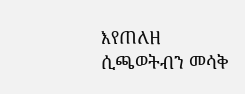እየጠለዘ ሲጫወትብን መሳቅ